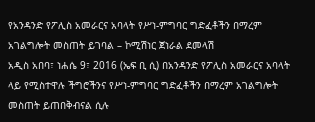የአንዳንድ የፖሊስ አመራርና አባላት የሥነ-ምግባር ግድፈቶችን በማረም አገልግሎት መስጠት ይገባል – ኮሚሽነር ጀነራል ደመላሽ
አዲስ አበባ፣ ነሐሴ 9፣ 2016 (ኤፍ ቢ ሲ) በአንዳንድ የፖሊስ አመራርና አባላት ላይ የሚስተዋሉ ችግሮችንና የሥነ-ምግባር ግድፈቶችን በማረም አገልግሎት መስጠት ይጠበቅብናል ሲሉ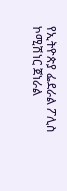የኢትዮጵያ ፌደራል ፖሊስ ኮሚሽነር ጀነራል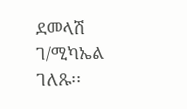ደመላሽ ገ/ሚካኤል ገለጹ፡፡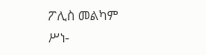ፖሊስ መልካም ሥነ-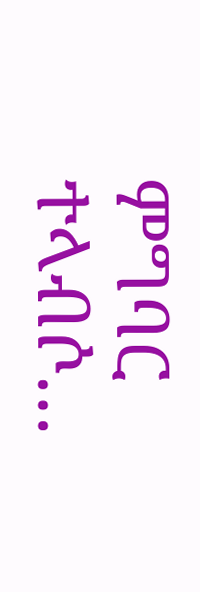ምግባር ተላብሶ…